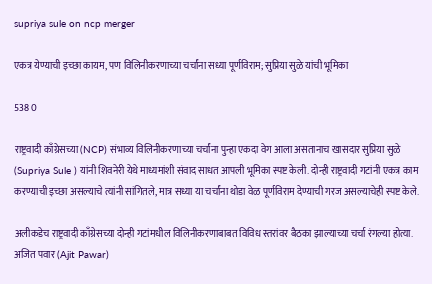supriya sule on ncp merger

एकत्र येण्याची इच्छा कायम, पण विलिनीकरणाच्या चर्चांना सध्या पूर्णविराम; सुप्रिया सुळे यांची भूमिका

538 0

राष्ट्रवादी काँग्रेसच्या(NCP) संभाव्य विलिनीकरणाच्या चर्चांना पुन्हा एकदा वेग आला असतानाच खासदार सुप्रिया सुळे (Supriya Sule ) यांनी शिवनेरी येथे माध्यमांशी संवाद साधत आपली भूमिका स्पष्ट केली. दोन्ही राष्ट्रवादी गटांनी एकत्र काम करण्याची इच्छा असल्याचे त्यांनी सांगितले, मात्र सध्या या चर्चांना थोडा वेळ पूर्णविराम देण्याची गरज असल्याचेही स्पष्ट केले.

अलीकडेच राष्ट्रवादी काँग्रेसच्या दोन्ही गटांमधील विलिनीकरणाबाबत विविध स्तरांवर बैठका झाल्याच्या चर्चा रंगल्या होत्या. अजित पवार (Ajit Pawar)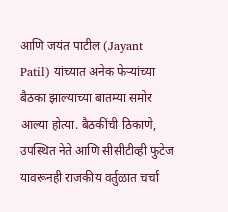आणि जयंत पाटील (Jayant Patil) यांच्यात अनेक फेऱ्यांच्या बैठका झाल्याच्या बातम्या समोर आल्या होत्या. बैठकींची ठिकाणे, उपस्थित नेते आणि सीसीटीव्ही फुटेज यावरूनही राजकीय वर्तुळात चर्चा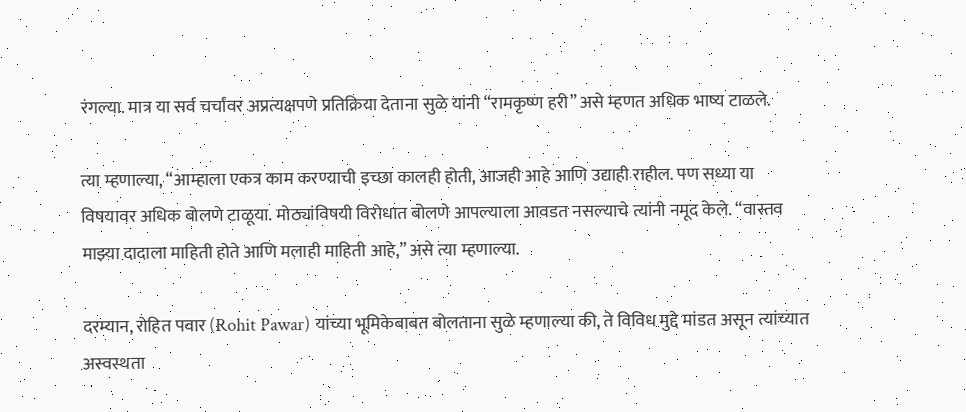रंगल्या. मात्र या सर्व चर्चांवर अप्रत्यक्षपणे प्रतिक्रिया देताना सुळे यांनी “रामकृष्ण हरी” असे म्हणत अधिक भाष्य टाळले.

त्या म्हणाल्या, “आम्हाला एकत्र काम करण्याची इच्छा कालही होती, आजही आहे आणि उद्याही राहील. पण सध्या या विषयावर अधिक बोलणे टाळूया. मोठ्यांविषयी विरोधात बोलणे आपल्याला आवडत नसल्याचे त्यांनी नमूद केले. “वास्तव माझ्या दादाला माहिती होते आणि मलाही माहिती आहे,” असे त्या म्हणाल्या.

दरम्यान, रोहित पवार (Rohit Pawar) यांच्या भूमिकेबाबत बोलताना सुळे म्हणाल्या की, ते विविध मुद्दे मांडत असून त्यांच्यात अस्वस्थता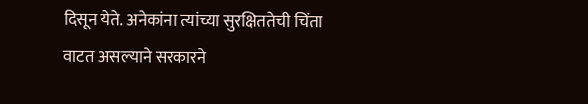दिसून येते. अनेकांना त्यांच्या सुरक्षिततेची चिंता वाटत असल्याने सरकारने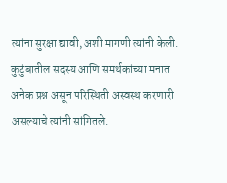त्यांना सुरक्षा द्यावी, अशी मागणी त्यांनी केली. कुटुंबातील सदस्य आणि समर्थकांच्या मनात अनेक प्रश्न असून परिस्थिती अस्वस्थ करणारी असल्याचे त्यांनी सांगितले.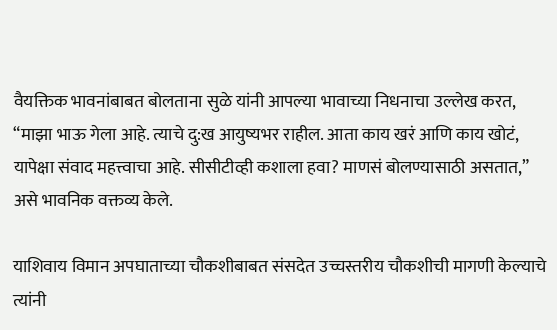वैयक्तिक भावनांबाबत बोलताना सुळे यांनी आपल्या भावाच्या निधनाचा उल्लेख करत, “माझा भाऊ गेला आहे. त्याचे दु:ख आयुष्यभर राहील. आता काय खरं आणि काय खोटं, यापेक्षा संवाद महत्त्वाचा आहे. सीसीटीव्ही कशाला हवा? माणसं बोलण्यासाठी असतात,” असे भावनिक वक्तव्य केले.

याशिवाय विमान अपघाताच्या चौकशीबाबत संसदेत उच्चस्तरीय चौकशीची मागणी केल्याचे त्यांनी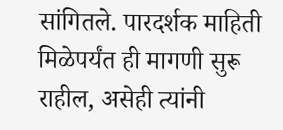सांगितले. पारदर्शक माहिती मिळेपर्यंत ही मागणी सुरू राहील, असेही त्यांनी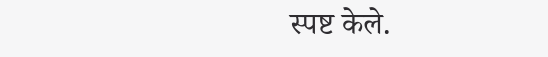स्पष्ट केले.